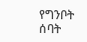የግንቦት ሰባት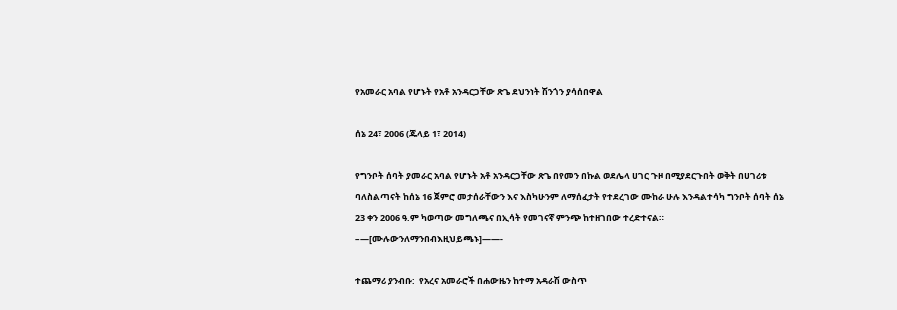የአመራር አባል የሆኑት የአቶ አንዳርጋቸው ጽጌ ደህንነት ሽንጎን ያሳሰበዋል

ሰኔ 24፣ 2006 (ጁላይ 1፣ 2014)

የግንቦት ሰባት ያመራር አባል የሆኑት አቶ አንዳርጋቸው ጽጌ በየመን በኩል ወደሌላ ሀገር ጉዞ በሚያደርጉበት ወቅት በሀገሪቱ ባለስልጣናት ከሰኔ 16 ጀምሮ መታሰራቸውን እና እስካሁንም ለማሰፈታት የተደረገው ሙከራ ሁሉ እንዳልተሳካ ግንቦት ሰባት ሰኔ 23 ቀን 2006 ዓ.ም ካወጣው መግለጫና በኢሳት የመገናኛ ምንጭ ከተዘገበው ተረድተናል።  –—[ሙሉውንለማንበብእዚህይጫኑ]——-

ተጨማሪ ያንብቡ:  የአረና አመራሮች በሐውዜን ከተማ አዳራሽ ውስጥ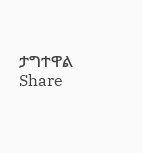ታግተዋል
Share